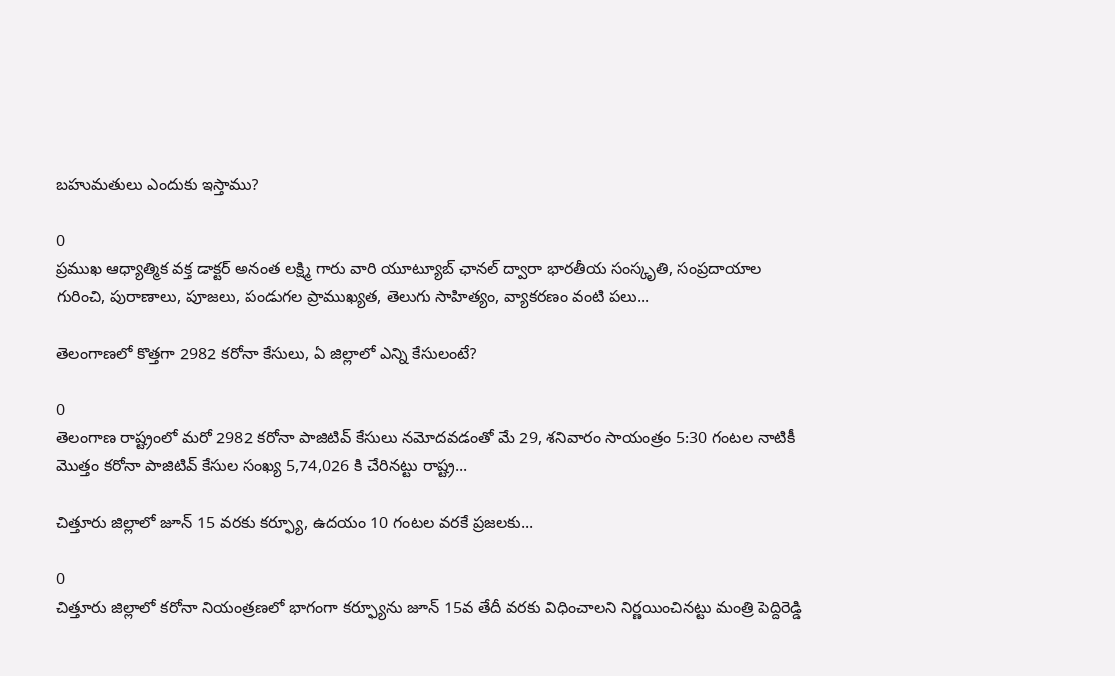బహుమతులు ఎందుకు ఇస్తాము?

0
ప్రముఖ ఆధ్యాత్మిక వక్త డాక్టర్ అనంత లక్ష్మి గారు వారి యూట్యూబ్ ఛానల్ ద్వారా భారతీయ సంస్కృతి, సంప్రదాయాల గురించి, పురాణాలు, పూజలు, పండుగల ప్రాముఖ్యత, తెలుగు సాహిత్యం, వ్యాకరణం వంటి పలు...

తెలంగాణలో కొత్తగా 2982 కరోనా కేసులు, ఏ జిల్లాలో ఎన్ని కేసులంటే?

0
తెలంగాణ రాష్ట్రంలో మరో 2982 కరోనా పాజిటివ్ కేసులు నమోదవడంతో మే 29, శనివారం సాయంత్రం 5:30 గంటల నాటికీ మొత్తం కరోనా పాజిటివ్ కేసుల సంఖ్య 5,74,026 కి చేరినట్టు రాష్ట్ర...

చిత్తూరు జిల్లాలో జూన్ 15 వరకు కర్ఫ్యూ, ఉదయం 10 గంటల వరకే ప్రజలకు...

0
చిత్తూరు జిల్లాలో కరోనా నియంత్రణలో భాగంగా కర్ఫ్యూను జూన్ 15వ తేదీ వరకు విధించాలని నిర్ణయించినట్టు మంత్రి పెద్దిరెడ్డి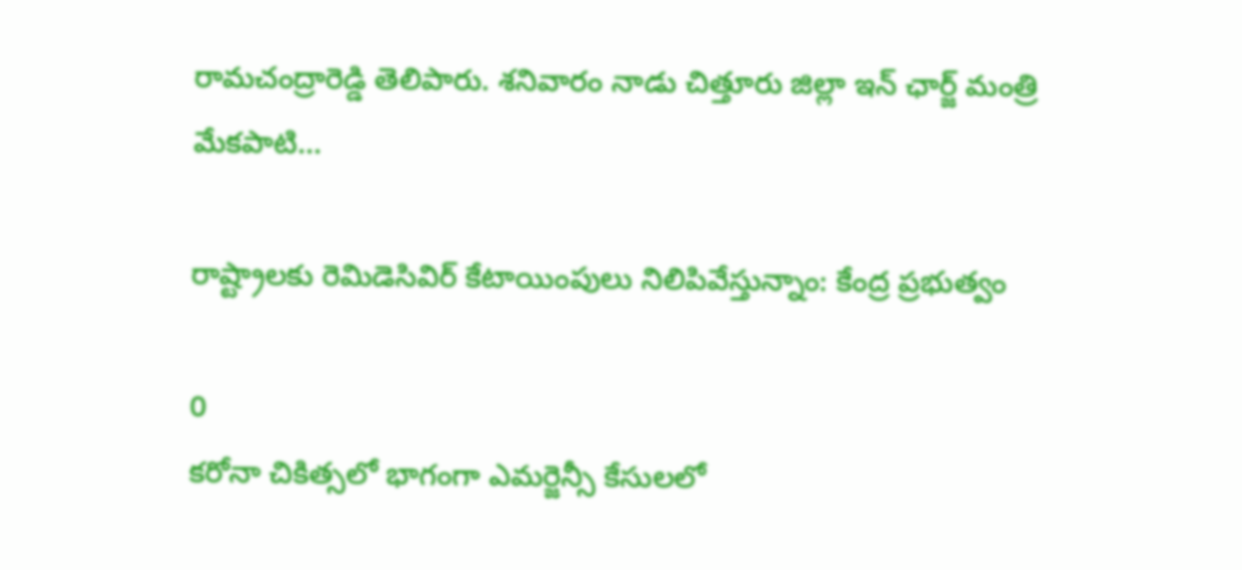రామచంద్రారెడ్డి తెలిపారు. శనివారం నాడు చిత్తూరు జిల్లా ఇన్ ఛార్జ్ మంత్రి మేకపాటి...

రాష్ట్రాలకు రెమిడెసివిర్‌ కేటాయింపులు నిలిపివేస్తున్నాం: కేంద్ర ప్రభుత్వం

0
కరోనా చికిత్సలో భాగంగా ఎమర్జెన్సీ కేసులలో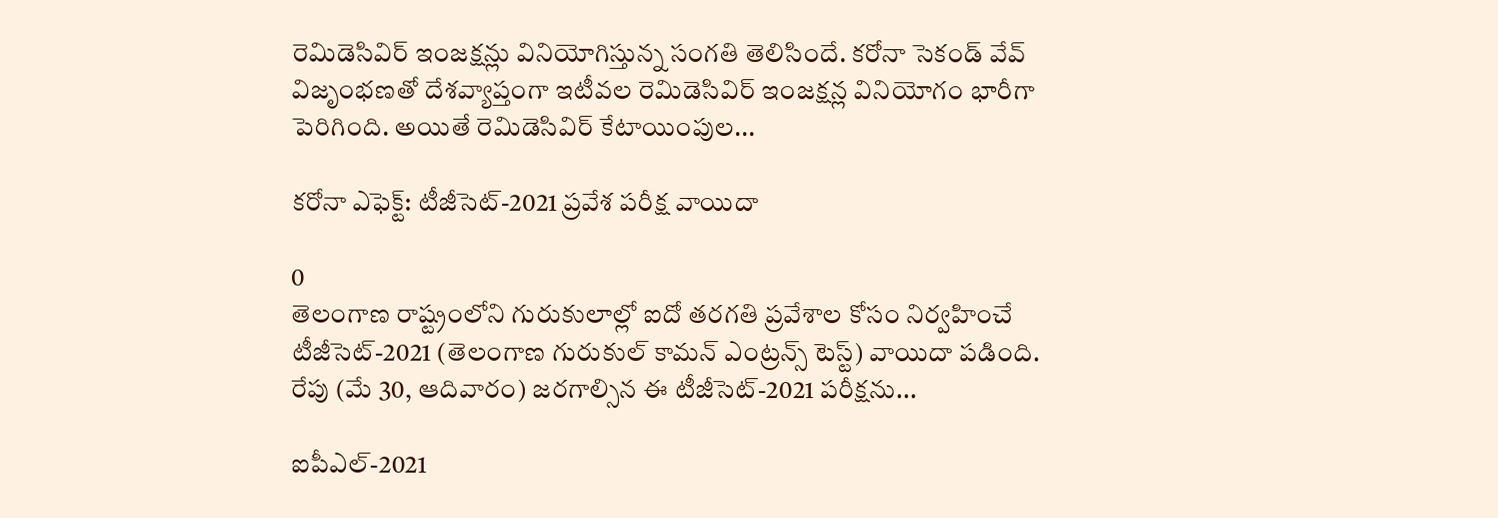రెమిడెసివిర్‌ ఇంజక్షన్లు వినియోగిస్తున్న సంగతి తెలిసిందే. కరోనా సెకండ్ వేవ్ విజృంభణతో దేశవ్యాప్తంగా ఇటీవల రెమిడెసివిర్ ఇంజక్షన్ల వినియోగం భారీగా పెరిగింది. అయితే రెమిడెసివిర్‌ కేటాయింపుల...

కరోనా ఎఫెక్ట్: టీజీసెట్-2021 ప్రవేశ పరీక్ష వాయిదా

0
తెలంగాణ రాష్ట్రంలోని గురుకులాల్లో ఐదో తరగతి ప్రవేశాల కోసం నిర్వహించే టీజీసెట్-2021 (తెలంగాణ గురుకుల్ కామన్ ఎంట్రన్స్ టెస్ట్) వాయిదా పడింది. రేపు (మే 30, ఆదివారం) జరగాల్సిన ఈ టీజీసెట్-2021 పరీక్షను...

ఐపీఎల్-2021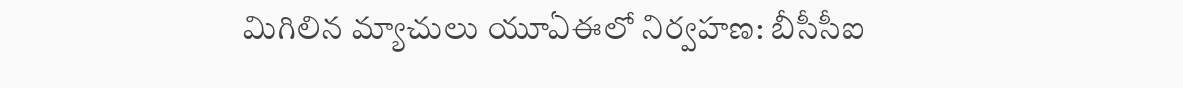మిగిలిన మ్యాచులు యూఏఈలో నిర్వహణ: బీసీసీఐ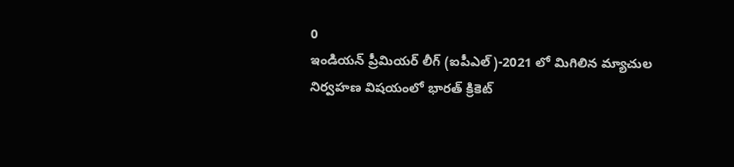0
ఇండియన్ ప్రీమియర్ లీగ్ (ఐపీఎల్)-2021 లో మిగిలిన మ్యాచుల నిర్వహణ విషయంలో భారత్ క్రికెట్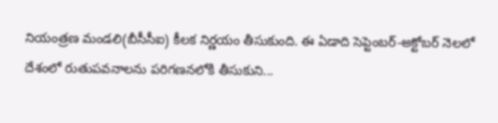నియంత్రణ మండలి(బీసీసీఐ) కీలక నిర్ణయం తీసుకుంది. ఈ ఏడాది సెప్టెంబర్-అక్టోబర్ నెలలో దేశంలో రుతుపవనాలను పరిగణనలోకి తీసుకుని...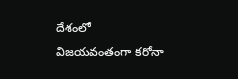దేశంలో విజయవంతంగా కరోనా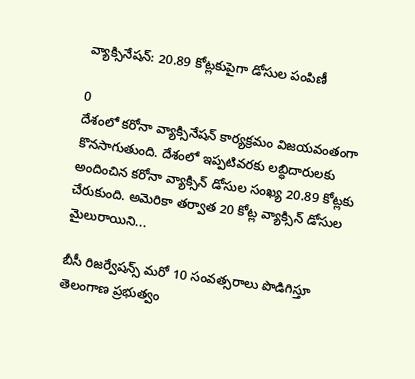వ్యాక్సినేషన్: 20.89 కోట్లకుపైగా డోసుల పంపిణీ

0
దేశంలో కరోనా వ్యాక్సినేషన్ కార్యక్రమం విజయవంతంగా కొనసాగుతుంది. దేశంలో ఇప్పటివరకు లబ్ధిదారులకు అందించిన కరోనా వ్యాక్సిన్ డోసుల సంఖ్య 20.89 కోట్లకు చేరుకుంది. అమెరికా తర్వాత 20 కోట్ల వ్యాక్సిన్ డోసుల మైలురాయిని...

బీసీ రిజర్వేషన్స్ మరో 10 సంవత్సరాలు పొడిగిస్తూ తెలంగాణ ప్రభుత్వం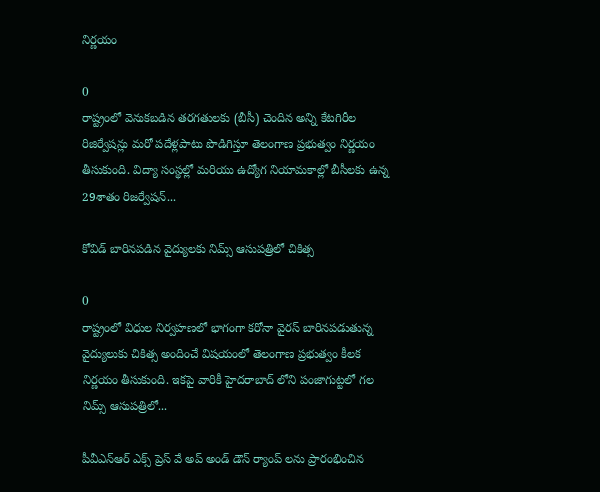నిర్ణయం

0
రాష్ట్రంలో వెనుకబడిన తరగతులకు (బీసీ) చెందిన అన్ని కేటగిరీల రిజిర్వేషన్లు మరో పదేళ్లపాటు పొడిగిస్తూ తెలంగాణ ప్రభుత్వం నిర్ణయం తీసుకుంది. విద్యా సంస్థల్లో మరియు ఉద్యోగ నియామకాల్లో బీసీలకు ఉన్న 29శాతం రిజర్వేషన్‌...

కోవిడ్ బారినపడిన వైద్యులకు నిమ్స్‌ ఆసుపత్రిలో చికిత్స

0
రాష్ట్రంలో విధుల నిర్వహణలో భాగంగా కరోనా వైరస్ బారినపడుతున్న వైద్యులుకు చికిత్స అందించే విషయంలో తెలంగాణ ప్రభుత్వం కీలక నిర్ణయం తీసుకుంది. ఇకపై వారికీ హైదరాబాద్ లోని పంజాగుట్టలో గల నిమ్స్‌ ఆసుపత్రిలో...

పీవీఎన్ఆర్ ఎక్స్ ప్రెస్ వే అప్ అండ్ డౌన్ ర్యాంప్ లను ప్రారంభించిన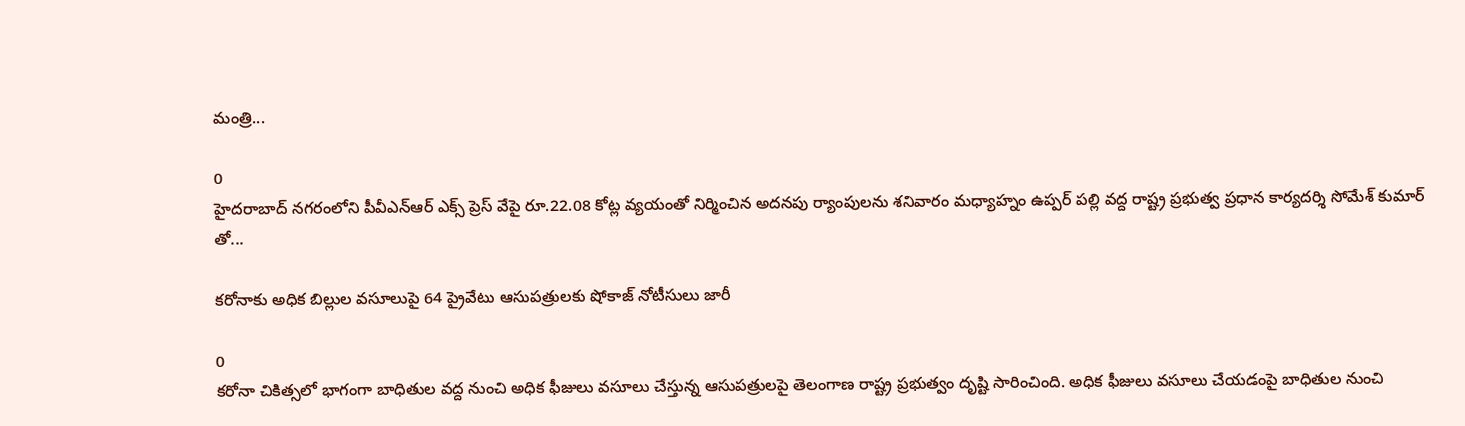మంత్రి...

0
హైదరాబాద్ నగరంలోని పీవీఎన్ఆర్ ఎక్స్ ప్రెస్ వేపై రూ.22.08 కోట్ల వ్యయంతో నిర్మించిన అదనపు ర్యాంపులను శనివారం మధ్యాహ్నం ఉప్పర్ పల్లి వద్ద రాష్ట్ర ప్రభుత్వ ప్రధాన కార్యదర్శి సోమేశ్ కుమార్ తో...

కరోనాకు అధిక బిల్లుల వసూలుపై 64 ప్రైవేటు ఆసుపత్రులకు షోకాజ్ నోటీసులు జారీ

0
కరోనా చికిత్సలో భాగంగా బాధితుల వద్ద నుంచి అధిక ఫీజులు వసూలు చేస్తున్న ఆసుపత్రులపై తెలంగాణ రాష్ట్ర ప్రభుత్వం దృష్టి సారించింది. అధిక ఫీజులు వసూలు చేయడంపై బాధితుల నుంచి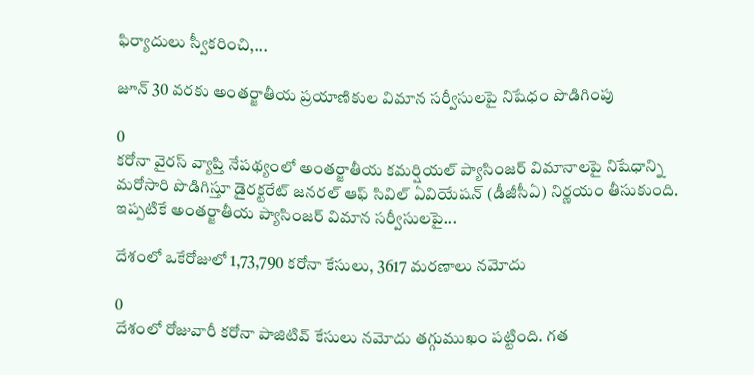ఫిర్యాదులు స్వీకరించి,...

జూన్ 30 వరకు అంతర్జాతీయ ప్రయాణికుల విమాన సర్వీసులపై నిషేధం పొడిగింపు

0
కరోనా వైరస్ వ్యాప్తి నేపథ్యంలో అంతర్జాతీయ కమర్షియల్ ప్యాసింజర్ విమానాలపై నిషేధాన్ని మరోసారి పొడిగిస్తూ డైరక్టరేట్‌ జనరల్‌ ఆఫ్‌ సివిల్‌ ఏవియేషన్‌ (డీజీసీఏ) నిర్ణయం తీసుకుంది. ఇప్పటికే అంతర్జాతీయ ప్యాసింజర్ విమాన సర్వీసులపై...

దేశంలో ఒకేరోజులో 1,73,790 కరోనా కేసులు, 3617 మరణాలు నమోదు

0
దేశంలో రోజువారీ కరోనా పాజిటివ్ కేసులు నమోదు తగ్గుముఖం పట్టింది. గత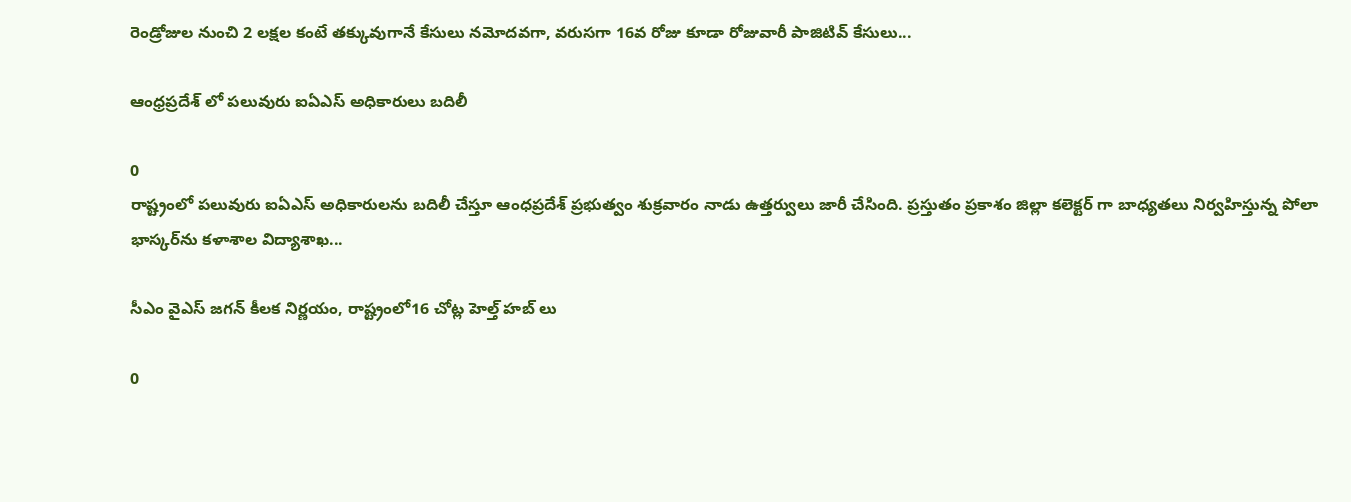రెండ్రోజుల నుంచి 2 లక్షల కంటే తక్కువుగానే కేసులు నమోదవగా, వరుసగా 16వ రోజు కూడా రోజువారీ పాజిటివ్ కేసులు...

ఆంధ్రప్రదేశ్ లో పలువురు ఐఏఎస్ అధికారులు బదిలీ

0
రాష్ట్రంలో పలువురు ఐఏఎస్‌ అధికారులను బదిలీ చేస్తూ ఆంధప్రదేశ్ ప్రభుత్వం శుక్రవారం నాడు ఉత్తర్వులు జారీ చేసింది. ప్రస్తుతం ప్రకాశం జిల్లా కలెక్టర్‌ గా బాధ్యతలు నిర్వహిస్తున్న పోలా భాస్కర్‌ను కళాశాల విద్యాశాఖ...

సీఎం వైఎస్ జగన్ కీలక నిర్ణయం, రాష్ట్రంలో16 చోట్ల హెల్త్‌ హబ్‌ లు

0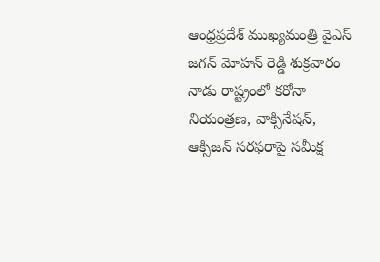ఆంధ్రప్రదేశ్ ముఖ్యమంత్రి వైఎస్ జగన్ మోహన్ రెడ్డి శుక్రవారం నాడు రాష్ట్రంలో కరోనా నియంత్రణ, వాక్సినేషన్, ఆక్సిజన్‌ సరఫరాపై సమీక్ష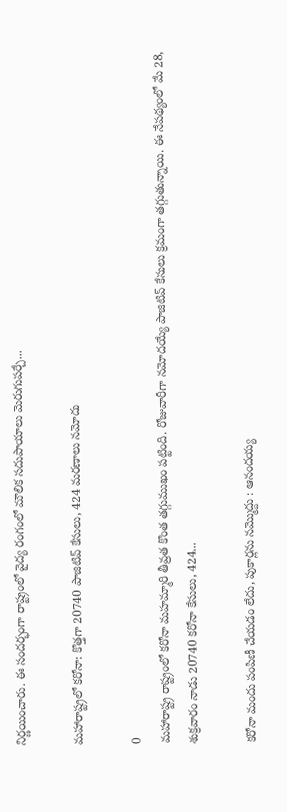నిర్ణయించారు. ఈ సందర్భంగా రాష్ట్రంలో వైద్య రంగంలో మౌలిక సదుపాయాలు మెరుగుపర్చే...

మహారాష్ట్రలో కరోనా: కొత్తగా 20740 పాజిటివ్ కేసులు, 424 మరణాలు నమోదు

0
మహారాష్ట్ర రాష్ట్రంలో కరోనా మహమ్మారి తీవ్రత కొంత తగ్గుముఖం పట్టింది. రోజువారీగా నమోదయ్యే పాజిటివ్ కేసులు క్రమంగా తగ్గుతున్నాయి. ఈ నేపథ్యంలో మే 28, శుక్రవారం నాడు 20740 కరోనా కేసులు, 424...

కరోనా మందు పంపిణీ చేయడం లేదు, పుకార్లను నమ్మొద్దు : ఆనందయ్య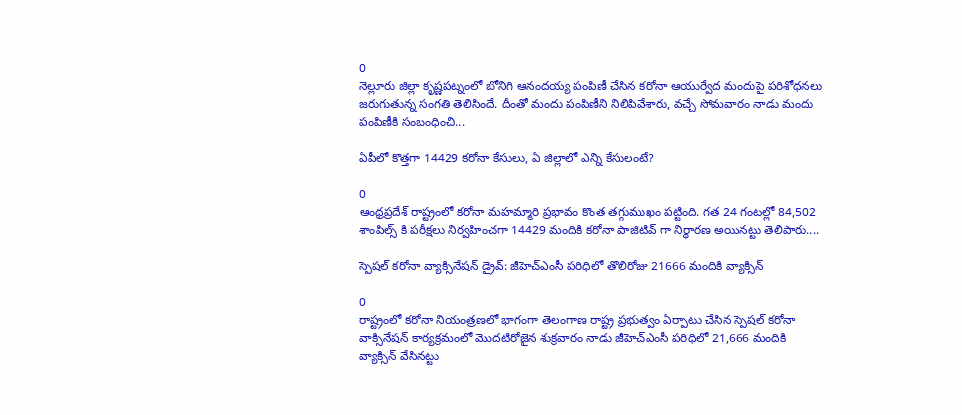0
నెల్లూరు జిల్లా కృష్ణపట్నంలో బోనిగి ఆనందయ్య పంపిణీ చేసిన కరోనా ఆయుర్వేద మందుపై పరిశోధనలు జరుగుతున్న సంగతి తెలిసిందే. దీంతో మందు పంపిణీని నిలిపివేశారు, వచ్చే సోమవారం నాడు మందు పంపిణీకి సంబంధించి...

ఏపీలో కొత్తగా 14429 కరోనా కేసులు, ఏ జిల్లాలో ఎన్ని కేసులంటే?

0
ఆంధ్రప్రదేశ్ రాష్ట్రంలో కరోనా మహమ్మారి ప్రభావం కొంత తగ్గుముఖం పట్టింది. గత 24 గంటల్లో 84,502 శాంపిల్స్ కి పరీక్షలు నిర్వహించగా 14429 మందికి కరోనా పాజిటివ్ గా నిర్ధారణ అయినట్టు తెలిపారు....

స్పెషల్ కరోనా వ్యాక్సినేషన్ డ్రైవ్: జీహెచ్ఎంసీ పరిధిలో తొలిరోజు 21666 మందికి వ్యాక్సిన్

0
రాష్ట్రంలో కరోనా నియంత్రణలో భాగంగా తెలంగాణ రాష్ట్ర ప్రభుత్వం ఏర్పాటు చేసిన స్పెషల్ కరోనా వాక్సినేషన్ కార్యక్రమంలో మొదటిరోజైన శుక్రవారం నాడు జీహెచ్ఎంసీ పరిధిలో 21,666 మందికి వ్యాక్సిన్ వేసినట్టు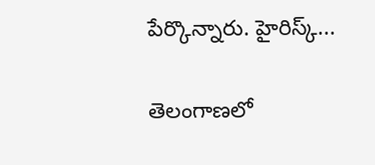పేర్కొన్నారు. హైరిస్క్...

తెలంగాణలో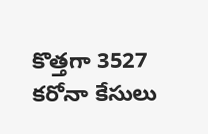కొత్తగా 3527 కరోనా కేసులు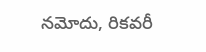నమోదు, రికవరీ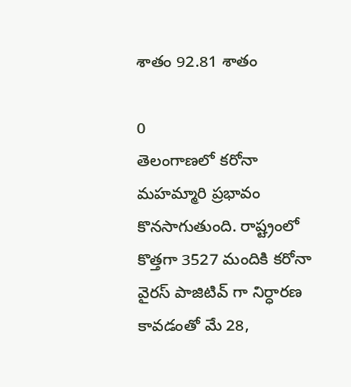శాతం 92.81 శాతం

0
తెలంగాణలో కరోనా మహమ్మారి ప్రభావం కొనసాగుతుంది. రాష్ట్రంలో కొత్తగా 3527 మందికి కరోనా వైరస్ పాజిటివ్ గా నిర్ధారణ కావడంతో మే 28,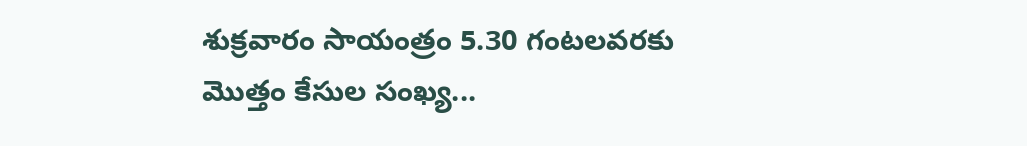శుక్రవారం సాయంత్రం 5.30 గంటలవరకు మొత్తం కేసుల సంఖ్య...